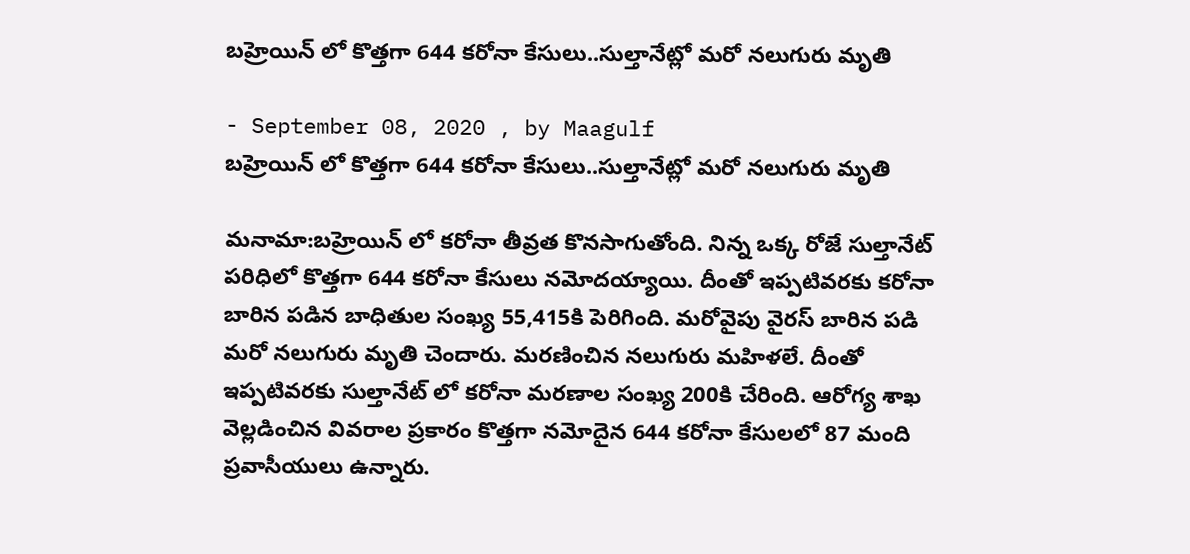బహ్రెయిన్ లో కొత్తగా 644 కరోనా కేసులు..సుల్తానేట్లో మరో నలుగురు మృతి

- September 08, 2020 , by Maagulf
బహ్రెయిన్ లో కొత్తగా 644 కరోనా కేసులు..సుల్తానేట్లో మరో నలుగురు మృతి

మనామా:బహ్రెయిన్ లో కరోనా తీవ్రత కొనసాగుతోంది. నిన్న ఒక్క రోజే సుల్తానేట్ పరిధిలో కొత్తగా 644 కరోనా కేసులు నమోదయ్యాయి. దీంతో ఇప్పటివరకు కరోనా బారిన పడిన బాధితుల సంఖ్య 55,415కి పెరిగింది. మరోవైపు వైరస్ బారిన పడి మరో నలుగురు మృతి చెందారు. మరణించిన నలుగురు మహిళలే. దీంతో ఇప్పటివరకు సుల్తానేట్ లో కరోనా మరణాల సంఖ్య 200కి చేరింది. ఆరోగ్య శాఖ వెల్లడించిన వివరాల ప్రకారం కొత్తగా నమోదైన 644 కరోనా కేసులలో 87 మంది ప్రవాసీయులు ఉన్నారు.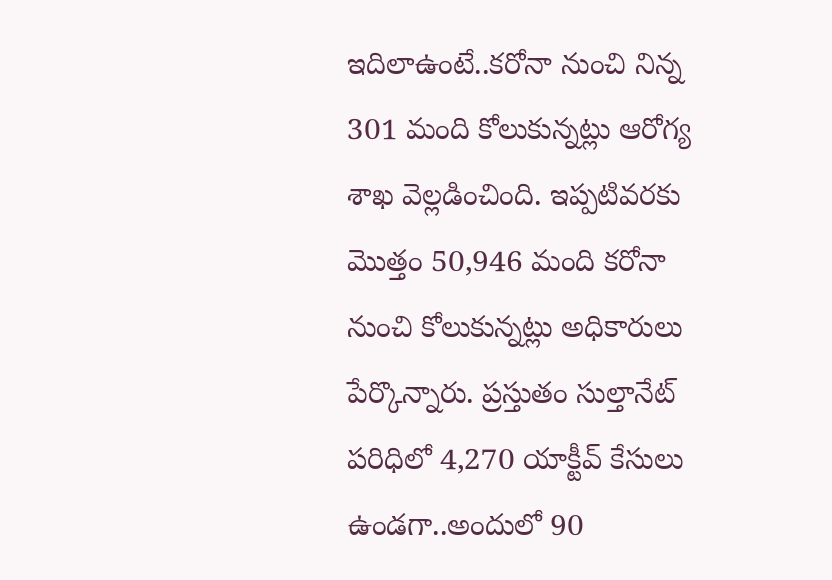ఇదిలాఉంటే..కరోనా నుంచి నిన్న 301 మంది కోలుకున్నట్లు ఆరోగ్య శాఖ వెల్లడించింది. ఇప్పటివరకు మొత్తం 50,946 మంది కరోనా నుంచి కోలుకున్నట్లు అధికారులు పేర్కొన్నారు. ప్రస్తుతం సుల్తానేట్ పరిధిలో 4,270 యాక్టీవ్ కేసులు ఉండగా..అందులో 90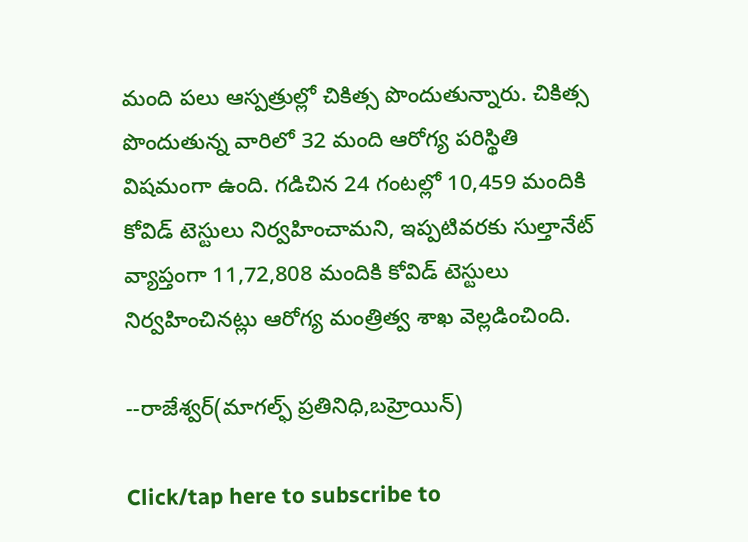మంది పలు ఆస్పత్రుల్లో చికిత్స పొందుతున్నారు. చికిత్స పొందుతున్న వారిలో 32 మంది ఆరోగ్య పరిస్థితి విషమంగా ఉంది. గడిచిన 24 గంటల్లో 10,459 మందికి కోవిడ్ టెస్టులు నిర్వహించామని, ఇప్పటివరకు సుల్తానేట్ వ్యాప్తంగా 11,72,808 మందికి కోవిడ్ టెస్టులు నిర్వహించినట్లు ఆరోగ్య మంత్రిత్వ శాఖ వెల్లడించింది.

--రాజేశ్వర్(మాగల్ఫ్ ప్రతినిధి,బహ్రెయిన్)

Click/tap here to subscribe to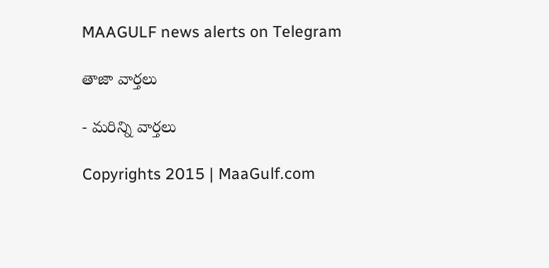MAAGULF news alerts on Telegram

తాజా వార్తలు

- మరిన్ని వార్తలు

Copyrights 2015 | MaaGulf.com